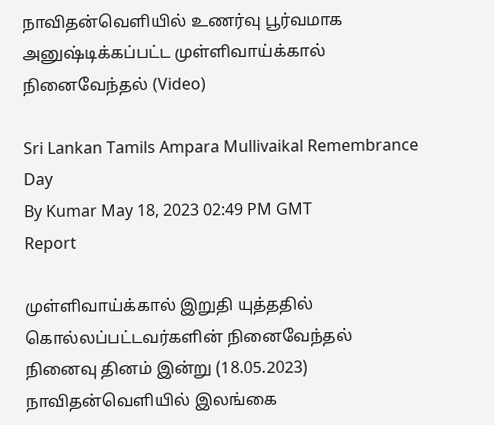நாவிதன்வெளியில் உணர்வு பூர்வமாக அனுஷ்டிக்கப்பட்ட முள்ளிவாய்க்கால் நினைவேந்தல் (Video)

Sri Lankan Tamils Ampara Mullivaikal Remembrance Day
By Kumar May 18, 2023 02:49 PM GMT
Report

முள்ளிவாய்க்கால் இறுதி யுத்ததில் கொல்லப்பட்டவர்களின் நினைவேந்தல் நினைவு தினம் இன்று (18.05.2023) நாவிதன்வெளியில் இலங்கை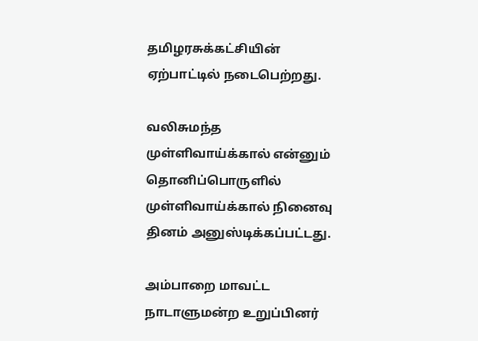தமிழரசுக்கட்சியின் ஏற்பாட்டில் நடைபெற்றது.

வலிசுமந்த முள்ளிவாய்க்கால் என்னும் தொனிப்பொருளில் முள்ளிவாய்க்கால் நினைவு தினம் அனுஸ்டிக்கப்பட்டது.

அம்பாறை மாவட்ட நாடாளுமன்ற உறுப்பினர்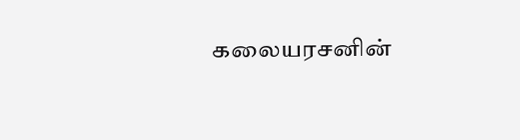கலையரசனின்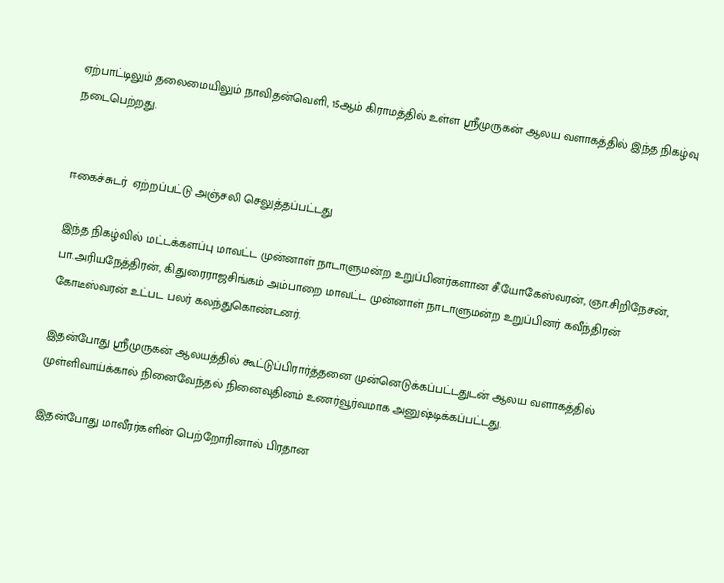ஏற்பாட்டிலும் தலைமையிலும் நாவிதன்வெளி, 15ஆம் கிராமத்தில் உள்ள ஸ்ரீமுருகன் ஆலய வளாகத்தில் இந்த நிகழ்வு நடைபெற்றது.


ஈகைச்சுடர்  ஏற்றப்பட்டு அஞ்சலி செலுத்தப்பட்டது

இந்த நிகழ்வில் மட்டக்களப்பு மாவட்ட முன்னாள் நாடாளுமன்ற உறுப்பினர்களான சீ.யோகேஸ்வரன், ஞா.சிறிநேசன், பா.அரியநேத்திரன், கி.துரைராஜசிங்கம் அம்பாறை மாவட்ட முன்னாள் நாடாளுமன்ற உறுப்பினர் கவீந்திரன் கோடீஸ்வரன் உட்பட பலர் கலந்துகொண்டனர்.

இதன்போது ஸ்ரீமுருகன் ஆலயத்தில் கூட்டுப்பிரார்த்தனை முன்னெடுக்கப்பட்டதுடன் ஆலய வளாகத்தில் முள்ளிவாய்க்கால் நினைவேந்தல் நினைவுதினம் உணர்வூர்வமாக அனுஷ்டிக்கப்பட்டது.

இதன்போது மாவீரர்களின் பெற்றோரினால் பிரதான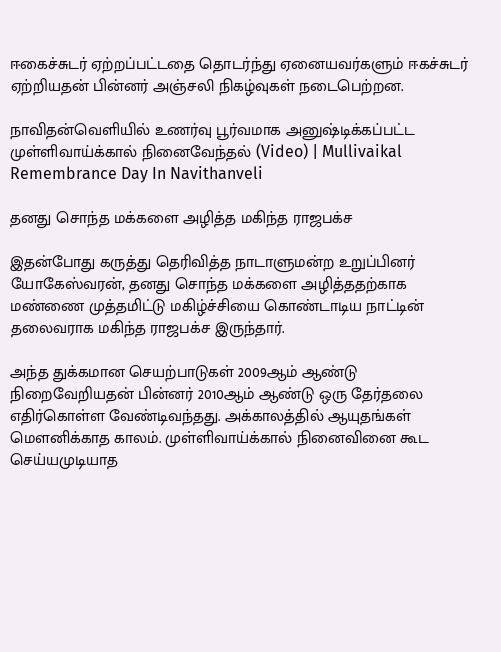ஈகைச்சுடர் ஏற்றப்பட்டதை தொடர்ந்து ஏனையவர்களும் ஈகச்சுடர் ஏற்றியதன் பின்னர் அஞ்சலி நிகழ்வுகள் நடைபெற்றன.

நாவிதன்வெளியில் உணர்வு பூர்வமாக அனுஷ்டிக்கப்பட்ட முள்ளிவாய்க்கால் நினைவேந்தல் (Video) | Mullivaikal Remembrance Day In Navithanveli

தனது சொந்த மக்களை அழித்த மகிந்த ராஜபக்ச

இதன்போது கருத்து தெரிவித்த நாடாளுமன்ற உறுப்பினர் யோகேஸ்வரன், தனது சொந்த மக்களை அழித்ததற்காக மண்ணை முத்தமிட்டு மகிழ்ச்சியை கொண்டாடிய நாட்டின் தலைவராக மகிந்த ராஜபக்ச இருந்தார்.

அந்த துக்கமான செயற்பாடுகள் 2009ஆம் ஆண்டு நிறைவேறியதன் பின்னர் 2010ஆம் ஆண்டு ஒரு தேர்தலை எதிர்கொள்ள வேண்டிவந்தது. அக்காலத்தில் ஆயுதங்கள் மௌனிக்காத காலம். முள்ளிவாய்க்கால் நினைவினை கூட செய்யமுடியாத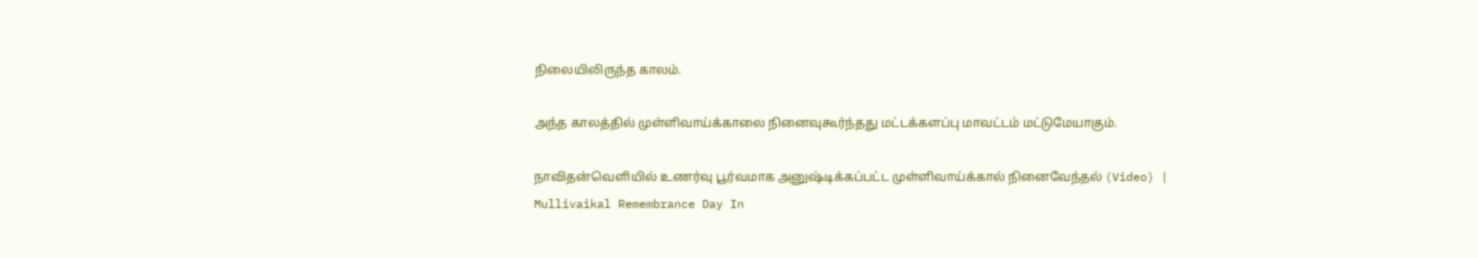நிலையிலிருந்த காலம்.

அந்த காலத்தில் முள்ளிவாய்க்காலை நினைவுகூர்ந்தது மட்டக்களப்பு மாவட்டம் மட்டுமேயாகும்.

நாவிதன்வெளியில் உணர்வு பூர்வமாக அனுஷ்டிக்கப்பட்ட முள்ளிவாய்க்கால் நினைவேந்தல் (Video) | Mullivaikal Remembrance Day In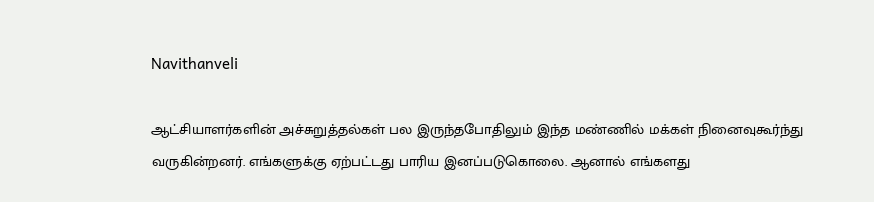Navithanveli

ஆட்சியாளர்களின் அச்சுறுத்தல்கள் பல இருந்தபோதிலும் இந்த மண்ணில் மக்கள் நினைவுகூர்ந்து வருகின்றனர். எங்களுக்கு ஏற்பட்டது பாரிய இனப்படுகொலை. ஆனால் எங்களது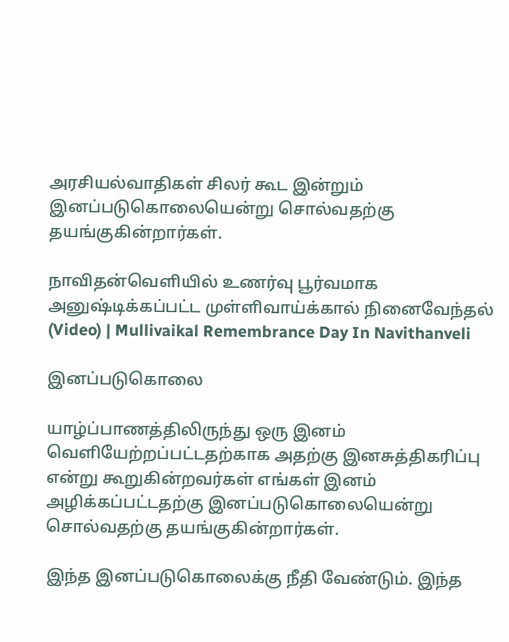அரசியல்வாதிகள் சிலர் கூட இன்றும் இனப்படுகொலையென்று சொல்வதற்கு தயங்குகின்றார்கள்.

நாவிதன்வெளியில் உணர்வு பூர்வமாக அனுஷ்டிக்கப்பட்ட முள்ளிவாய்க்கால் நினைவேந்தல் (Video) | Mullivaikal Remembrance Day In Navithanveli

இனப்படுகொலை

யாழ்ப்பாணத்திலிருந்து ஒரு இனம் வெளியேற்றப்பட்டதற்காக அதற்கு இனசுத்திகரிப்பு என்று கூறுகின்றவர்கள் எங்கள் இனம் அழிக்கப்பட்டதற்கு இனப்படுகொலையென்று சொல்வதற்கு தயங்குகின்றார்கள்.

இந்த இனப்படுகொலைக்கு நீதி வேண்டும். இந்த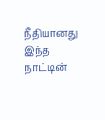நீதியானது இந்த நாட்டின்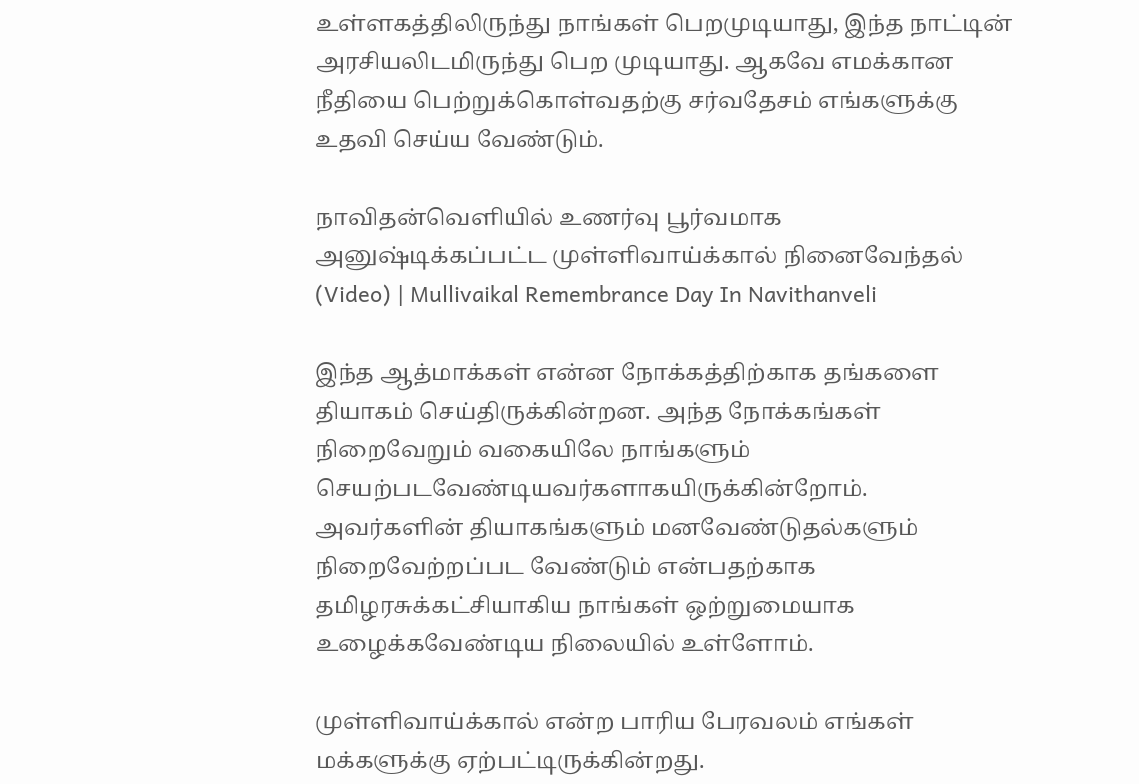உள்ளகத்திலிருந்து நாங்கள் பெறமுடியாது, இந்த நாட்டின் அரசியலிடமிருந்து பெற முடியாது. ஆகவே எமக்கான நீதியை பெற்றுக்கொள்வதற்கு சர்வதேசம் எங்களுக்கு உதவி செய்ய வேண்டும்.

நாவிதன்வெளியில் உணர்வு பூர்வமாக அனுஷ்டிக்கப்பட்ட முள்ளிவாய்க்கால் நினைவேந்தல் (Video) | Mullivaikal Remembrance Day In Navithanveli

இந்த ஆத்மாக்கள் என்ன நோக்கத்திற்காக தங்களை தியாகம் செய்திருக்கின்றன. அந்த நோக்கங்கள் நிறைவேறும் வகையிலே நாங்களும் செயற்படவேண்டியவர்களாகயிருக்கின்றோம். அவர்களின் தியாகங்களும் மனவேண்டுதல்களும் நிறைவேற்றப்பட வேண்டும் என்பதற்காக தமிழரசுக்கட்சியாகிய நாங்கள் ஒற்றுமையாக உழைக்கவேண்டிய நிலையில் உள்ளோம்.

முள்ளிவாய்க்கால் என்ற பாரிய பேரவலம் எங்கள் மக்களுக்கு ஏற்பட்டிருக்கின்றது.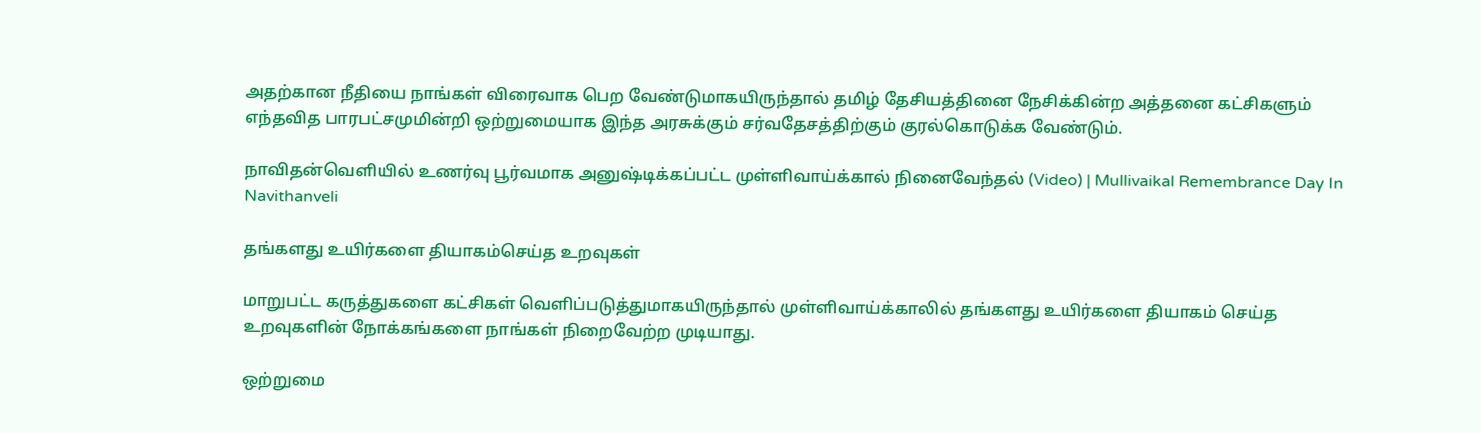அதற்கான நீதியை நாங்கள் விரைவாக பெற வேண்டுமாகயிருந்தால் தமிழ் தேசியத்தினை நேசிக்கின்ற அத்தனை கட்சிகளும் எந்தவித பாரபட்சமுமின்றி ஒற்றுமையாக இந்த அரசுக்கும் சர்வதேசத்திற்கும் குரல்கொடுக்க வேண்டும்.

நாவிதன்வெளியில் உணர்வு பூர்வமாக அனுஷ்டிக்கப்பட்ட முள்ளிவாய்க்கால் நினைவேந்தல் (Video) | Mullivaikal Remembrance Day In Navithanveli

தங்களது உயிர்களை தியாகம்செய்த உறவுகள்

மாறுபட்ட கருத்துகளை கட்சிகள் வெளிப்படுத்துமாகயிருந்தால் முள்ளிவாய்க்காலில் தங்களது உயிர்களை தியாகம் செய்த உறவுகளின் நோக்கங்களை நாங்கள் நிறைவேற்ற முடியாது.

ஒற்றுமை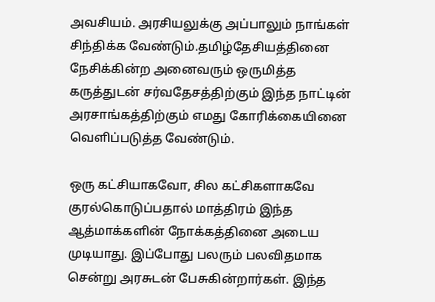அவசியம். அரசியலுக்கு அப்பாலும் நாங்கள் சிந்திக்க வேண்டும்.தமிழ்தேசியத்தினை நேசிக்கின்ற அனைவரும் ஒருமித்த கருத்துடன் சர்வதேசத்திற்கும் இந்த நாட்டின் அரசாங்கத்திற்கும் எமது கோரிக்கையினை வெளிப்படுத்த வேண்டும்.

ஒரு கட்சியாகவோ, சில கட்சிகளாகவே குரல்கொடுப்பதால் மாத்திரம் இந்த ஆத்மாக்களின் நோக்கத்தினை அடைய முடியாது. இப்போது பலரும் பலவிதமாக சென்று அரசுடன் பேசுகின்றார்கள். இந்த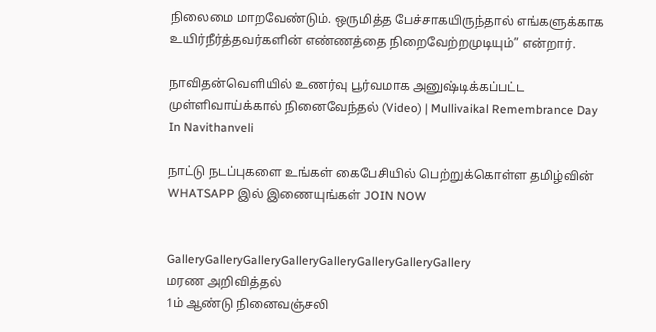நிலைமை மாறவேண்டும். ஒருமித்த பேச்சாகயிருந்தால் எங்களுக்காக உயிர்நீர்த்தவர்களின் எண்ணத்தை நிறைவேற்றமுடியும்” என்றார்.

நாவிதன்வெளியில் உணர்வு பூர்வமாக அனுஷ்டிக்கப்பட்ட முள்ளிவாய்க்கால் நினைவேந்தல் (Video) | Mullivaikal Remembrance Day In Navithanveli

நாட்டு நடப்புகளை உங்கள் கைபேசியில் பெற்றுக்கொள்ள தமிழ்வின் WHATSAPP இல் இணையுங்கள் JOIN NOW


GalleryGalleryGalleryGalleryGalleryGalleryGalleryGallery
மரண அறிவித்தல்
1ம் ஆண்டு நினைவஞ்சலி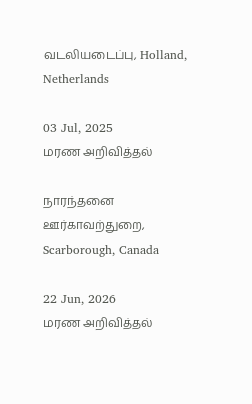வடலியடைப்பு, Holland, Netherlands

03 Jul, 2025
மரண அறிவித்தல்

நாரந்தனை ஊர்காவற்துறை, Scarborough, Canada

22 Jun, 2026
மரண அறிவித்தல்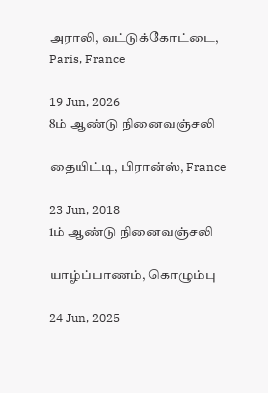அராலி, வட்டுக்கோட்டை, Paris, France

19 Jun, 2026
8ம் ஆண்டு நினைவஞ்சலி

தையிட்டி, பிரான்ஸ், France

23 Jun, 2018
1ம் ஆண்டு நினைவஞ்சலி

யாழ்ப்பாணம், கொழும்பு

24 Jun, 2025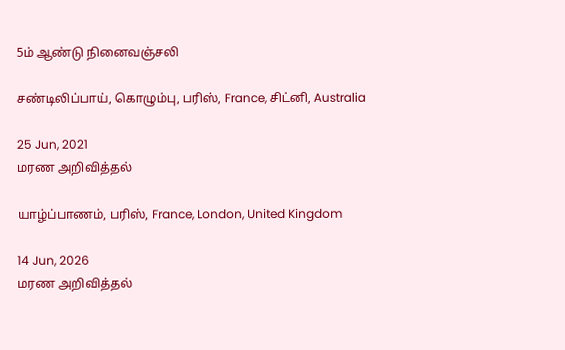5ம் ஆண்டு நினைவஞ்சலி

சண்டிலிப்பாய், கொழும்பு, பரிஸ், France, சிட்னி, Australia

25 Jun, 2021
மரண அறிவித்தல்

யாழ்ப்பாணம், பரிஸ், France, London, United Kingdom

14 Jun, 2026
மரண அறிவித்தல்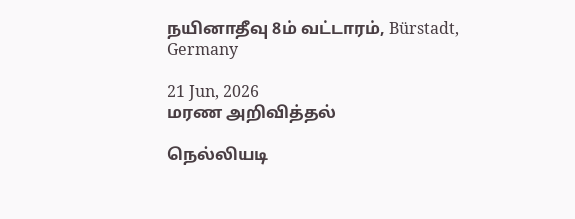நயினாதீவு 8ம் வட்டாரம், Bürstadt, Germany

21 Jun, 2026
மரண அறிவித்தல்

நெல்லியடி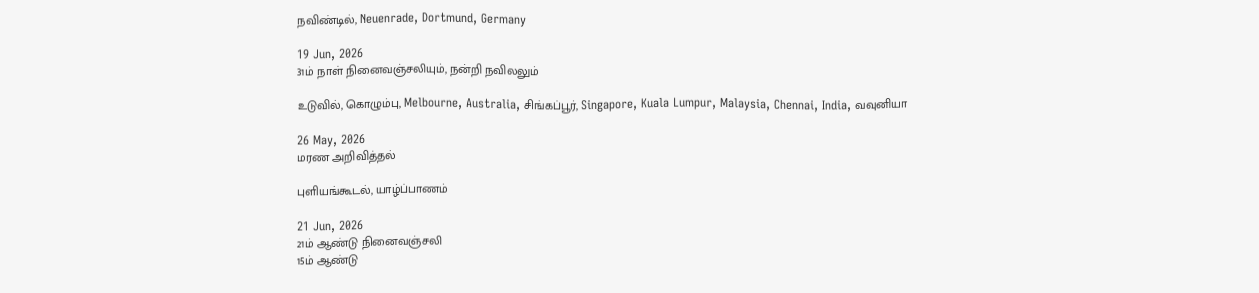நவிண்டில், Neuenrade, Dortmund, Germany

19 Jun, 2026
31ம் நாள் நினைவஞ்சலியும், நன்றி நவிலலும்

உடுவில், கொழும்பு, Melbourne, Australia, சிங்கப்பூர், Singapore, Kuala Lumpur, Malaysia, Chennai, India, வவுனியா

26 May, 2026
மரண அறிவித்தல்

புளியங்கூடல், யாழ்ப்பாணம்

21 Jun, 2026
21ம் ஆண்டு நினைவஞ்சலி
15ம் ஆண்டு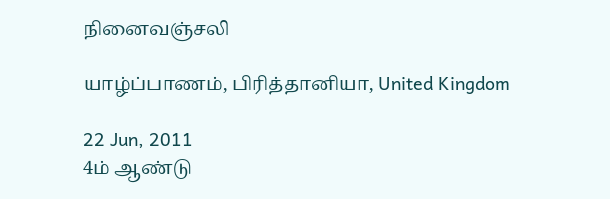நினைவஞ்சலி

யாழ்ப்பாணம், பிரித்தானியா, United Kingdom

22 Jun, 2011
4ம் ஆண்டு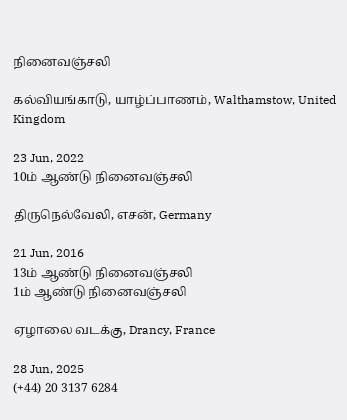நினைவஞ்சலி

கல்வியங்காடு, யாழ்ப்பாணம், Walthamstow, United Kingdom

23 Jun, 2022
10ம் ஆண்டு நினைவஞ்சலி

திருநெல்வேலி, எசன், Germany

21 Jun, 2016
13ம் ஆண்டு நினைவஞ்சலி
1ம் ஆண்டு நினைவஞ்சலி

ஏழாலை வடக்கு, Drancy, France

28 Jun, 2025
(+44) 20 3137 6284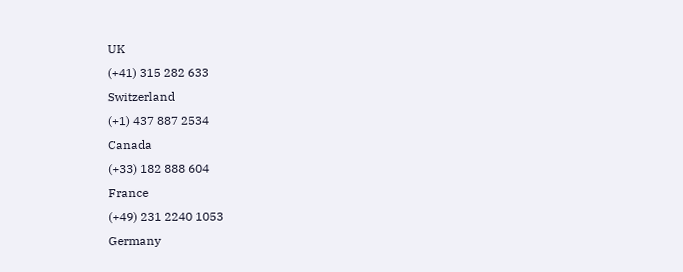UK
(+41) 315 282 633
Switzerland
(+1) 437 887 2534
Canada
(+33) 182 888 604
France
(+49) 231 2240 1053
Germany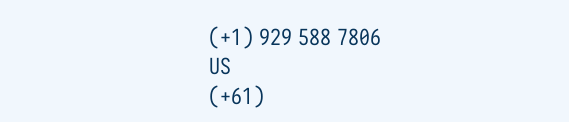(+1) 929 588 7806
US
(+61)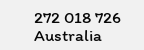272 018 726
Australia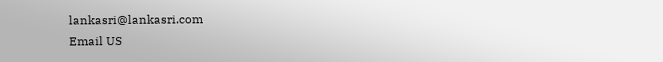lankasri@lankasri.com
Email US